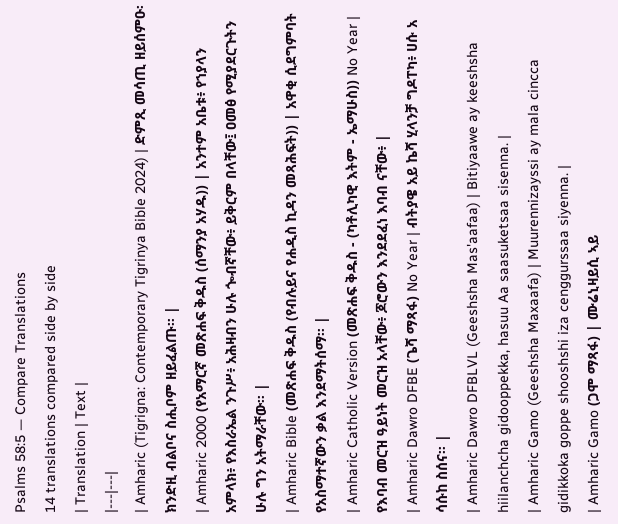Psalms 58:5 — Compare Translations
14 translations compared side by side
| Translation | Text |
|---|---|
| Amharic (Tigrigna: Contemporary Tigrinya Bible 2024) | ድምጺ መሳጢ ዘይሰምዑ፡ ክንድዚ ብልቦና ስሒቦም ዘይፈልጡ። |
| Amharic 2000 (የአማርኛ መጽሐፍ ቅዱስ (ሰማንያ አሃዱ)) | አንተም አቤቱ፥ የኀያላን አምላክ፥ የእስራኤል ንጉሥ፥ አሕዛብን ሁሉ ጐብኛቸው፥ ይቅርም በላቸው፤ ዐመፅ የሚያደርጉትን ሁሉ ግን አትማራቸው። |
| Amharic Bible (መጽሐፍ ቅዱስ (የብሉይና የሐዲስ ኪዳን መጻሕፍት)) | አዋቂ ሲደግምባት የአስማተኛውን ቃል እንደማትሰማ። |
| Amharic Catholic Version (መጽሐፍ ቅዱስ - (ካቶሊካዊ እትም - ኤማሁስ)) No Year | የእባብ መርዝ ዓይነት መርዝ አላቸው፥ ጆሮውን እንደደፈነ እባብ ናቸው፥ |
| Amharic Dawro DFBE (ጌሻ ማጻፋ) No Year | ብትያዌ አይ ኬሻ ሂላንቻ ግዶፐካ፥ ሀሱ አ ሳሱከ ስሰና። |
| Amharic Dawro DFBLVL (Geeshsha Mas'aafaa) | Bitiyaawe ay keeshsha hiilanchcha gidooppekka, hasuu Aa saasuketsaa sisenna. |
| Amharic Gamo (Geeshsha Maxaafa) | Muurennizayssi ay mala cincca gidikkoka goppe shooshshi iza cenggurssaa siyenna. |
| Amharic Gamo (ጋሞ ማጻፋ) | ሙሬኒዛይሲ ኣይ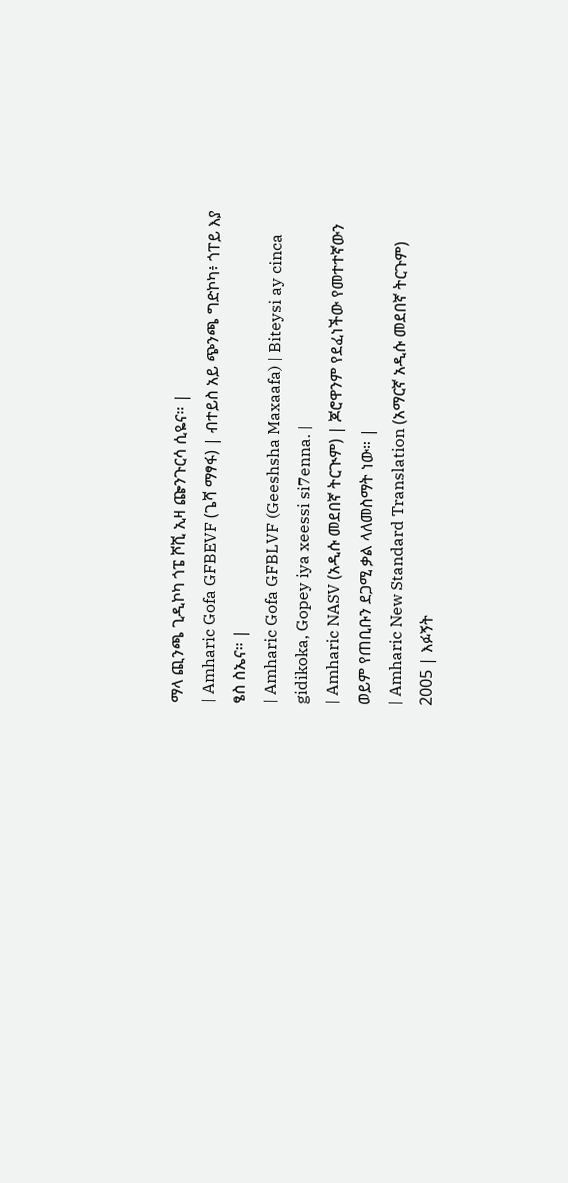ማላ ጪንጫ ጊዲኮካ ጎፔ ሾሺ ኢዛ ጬንጉርሳ ሲዬና። |
| Amharic Gofa GFBEVF (ጌሻ ማፃፋ) | ብተይስ አይ ጭንጫ ግድኮካ፥ ጎፐይ እያ ፄስ ስኤና። |
| Amharic Gofa GFBLVF (Geeshsha Maxaafa) | Biteysi ay cinca gidikoka, Gopey iya xeessi si7enna. |
| Amharic NASV (አዲሱ መደበኛ ትርጒም) | ጆሮዋንም የደፈነችው የመተተኛውን ወይም የጠቢቡን ደጋሚ ቃል ላለመስማት ነው። |
| Amharic New Standard Translation (አማርኛ አዲሱ መደበኛ ትርጉም) 2005 | እፉኝት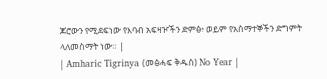ጆሮውን የሚደፍነው የእባብ አፍዛዦችን ድምፅ፥ ወይም የአስማተኞችን ድግምት ላለመስማት ነው። |
| Amharic Tigrinya (መፅሓፍ ቅዱስ) No Year |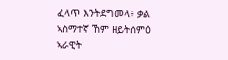ፈላጥ እንትደግመላ፥ ቃል ኣስማተኛ ኸም ዘይትሰምዕ ኣራዊት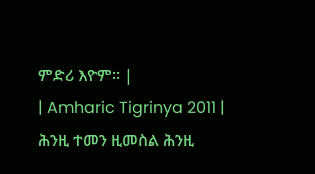ምድሪ እዮም። |
| Amharic Tigrinya 2011 | ሕንዚ ተመን ዚመስል ሕንዚ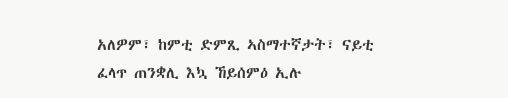አለዎም፣ ከምቲ ድምጺ ኣስማተኛታት፣ ናይቲ ፈላጥ ጠንቋሊ እኳ ኸይሰምዕ ኢሉ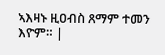ኣእዛኑ ዚዐብስ ጸማም ተመን እዮም። |